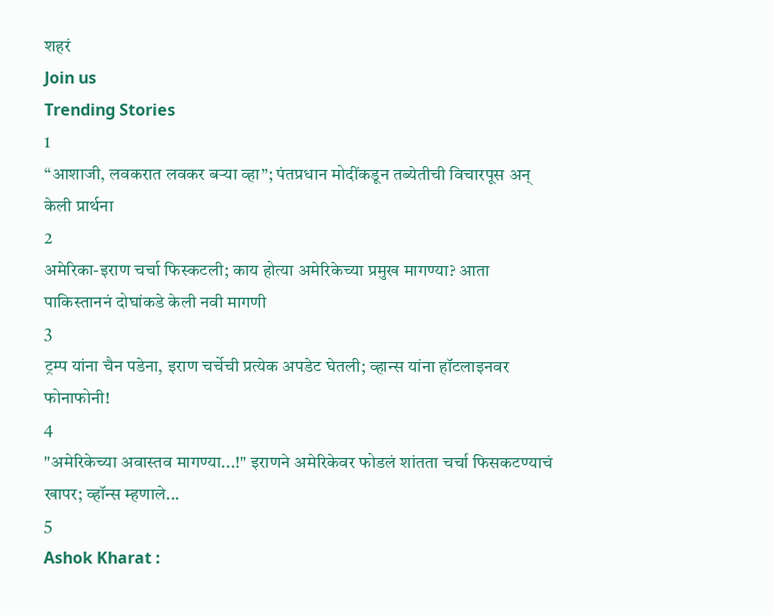शहरं
Join us
Trending Stories
1
“आशाजी, लवकरात लवकर बऱ्या व्हा”; पंतप्रधान मोदींकडून तब्येतीची विचारपूस अन् केली प्रार्थना
2
अमेरिका-इराण चर्चा फिस्कटली; काय होत्या अमेरिकेच्या प्रमुख मागण्या? आता पाकिस्ताननं दोघांकडे केली नवी मागणी
3
ट्रम्प यांना चैन पडेना, इराण चर्चेची प्रत्येक अपडेट घेतली; व्हान्स यांना हॉटलाइनवर फोनाफोनी!
4
"अमेरिकेच्या अवास्तव मागण्या...!" इराणने अमेरिकेवर फोडलं शांतता चर्चा फिसकटण्याचं खापर; व्हॉन्स म्हणाले...
5
Ashok Kharat :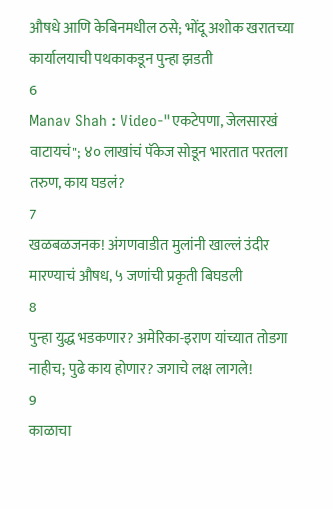औषधे आणि केबिनमधील ठसे; भोंदू अशोक खरातच्या कार्यालयाची पथकाकडून पुन्हा झडती
6
Manav Shah : Video-"एकटेपणा, जेलसारखं वाटायचं"; ४० लाखांचं पॅकेज सोडून भारतात परतला तरुण, काय घडलं?
7
खळबळजनक! अंगणवाडीत मुलांनी खाल्लं उंदीर मारण्याचं औषध, ५ जणांची प्रकृती बिघडली
8
पुन्हा युद्ध भडकणार? अमेरिका-इराण यांच्यात तोडगा नाहीच; पुढे काय होणार? जगाचे लक्ष लागले!
9
काळाचा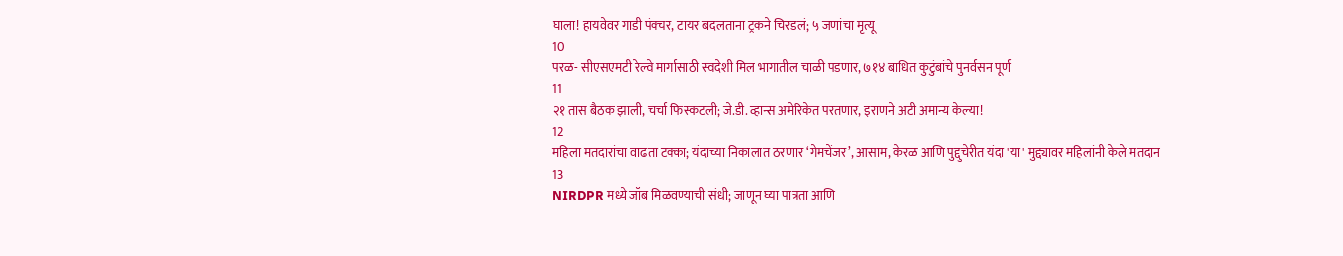घाला! हायवेवर गाडी पंक्चर, टायर बदलताना ट्रकने चिरडलं; ५ जणांचा मृत्यू
10
परळ- सीएसएमटी रेल्वे मार्गासाठी स्वदेशी मिल भागातील चाळी पडणार, ७१४ बाधित कुटुंबांचे पुनर्वसन पूर्ण
11
२१ तास बैठक झाली, चर्चा फिस्कटली; जे.डी. व्हान्स अमेरिकेत परतणार, इराणने अटी अमान्य केल्या!
12
महिला मतदारांचा वाढता टक्का; यंदाच्या निकालात ठरणार ‘गेमचेंजर’, आसाम, केरळ आणि पुद्दुचेरीत यंदा 'या' मुद्द्यावर महिलांनी केले मतदान
13
NIRDPR मध्ये जॉब मिळवण्याची संधी; जाणून घ्या पात्रता आणि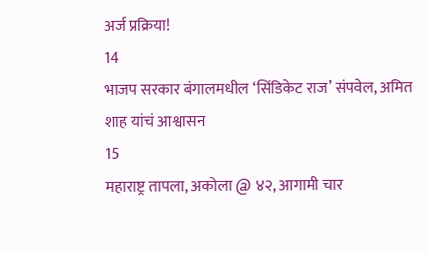अर्ज प्रक्रिया!
14
भाजप सरकार बंगालमधील ‘सिंडिकेट राज’ संपवेल, अमित शाह यांचं आश्वासन
15
महाराष्ट्र तापला, अकोला @ ४२, आगामी चार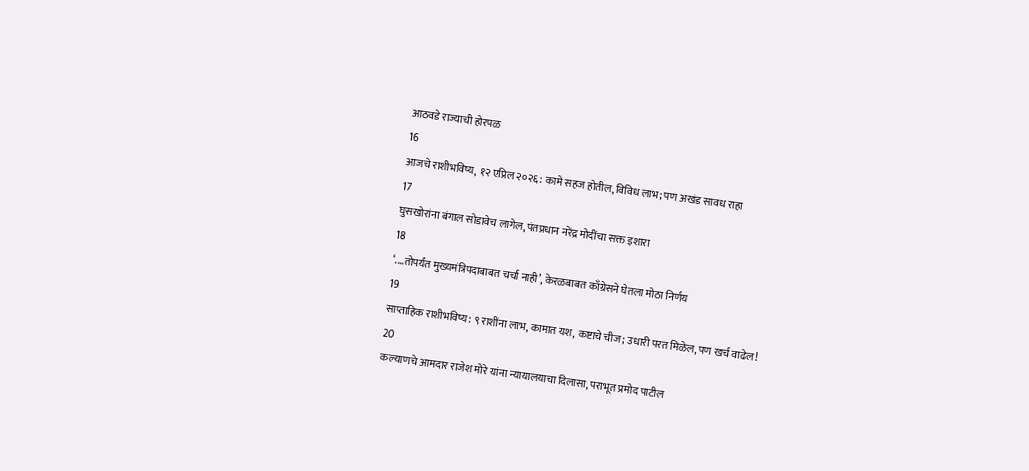आठवडे राज्याची होरपळ
16
आजचे राशीभविष्य, १२ एप्रिल २०२६: कामे सहज होतील, विविध लाभ; पण अखंड सावध राहा
17
घुसखोरांना बंगाल सोडावेच लागेल, पंतप्रधान नरेंद्र मोदींचा सक्त इशारा
18
‘....तोपर्यंत मुख्यमंत्रिपदाबाबत चर्चा नाही’, केरळबाबत काँग्रेसने घेतला मोठा निर्णय
19
साप्ताहिक राशीभविष्य: ९ राशींना लाभ, कामात यश, कष्टाचे चीज; उधारी परत मिळेल, पण खर्च वाढेल!
20
कल्याणचे आमदार राजेश मोरे यांना न्यायालयाचा दिलासा, पराभूत प्रमोद पाटील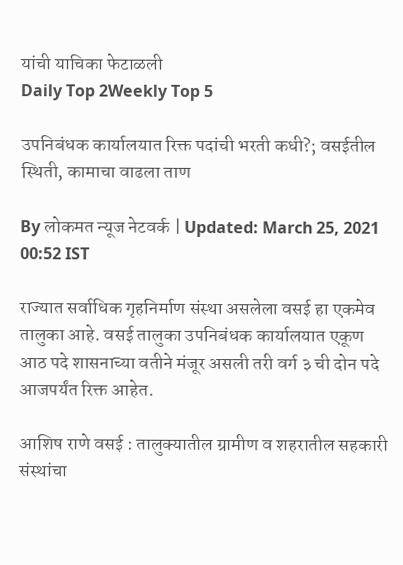यांची याचिका फेटाळली
Daily Top 2Weekly Top 5

उपनिबंधक कार्यालयात रिक्त पदांची भरती कधी?; वसईतील स्थिती, कामाचा वाढला ताण

By लोकमत न्यूज नेटवर्क | Updated: March 25, 2021 00:52 IST

राज्यात सर्वाधिक गृहनिर्माण संस्था असलेला वसई हा एकमेव तालुका आहे. वसई तालुका उपनिबंधक कार्यालयात एकूण आठ पदे शासनाच्या वतीने मंजूर असली तरी वर्ग ३ ची दोन पदे आजपर्यंत रिक्त आहेत.

आशिष राणे वसई : तालुक्यातील ग्रामीण व शहरातील सहकारी संस्थांचा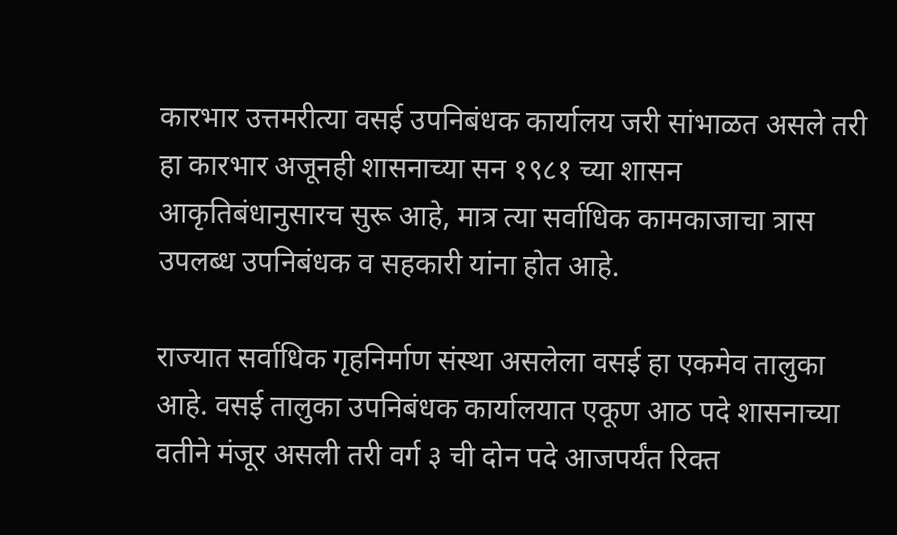कारभार उत्तमरीत्या वसई उपनिबंधक कार्यालय जरी सांभाळत असले तरी हा कारभार अजूनही शासनाच्या सन १९८१ च्या शासन आकृतिबंधानुसारच सुरू आहे, मात्र त्या सर्वाधिक कामकाजाचा त्रास उपलब्ध उपनिबंधक व सहकारी यांना होत आहे.

राज्यात सर्वाधिक गृहनिर्माण संस्था असलेला वसई हा एकमेव तालुका आहे. वसई तालुका उपनिबंधक कार्यालयात एकूण आठ पदे शासनाच्या वतीने मंजूर असली तरी वर्ग ३ ची दोन पदे आजपर्यंत रिक्त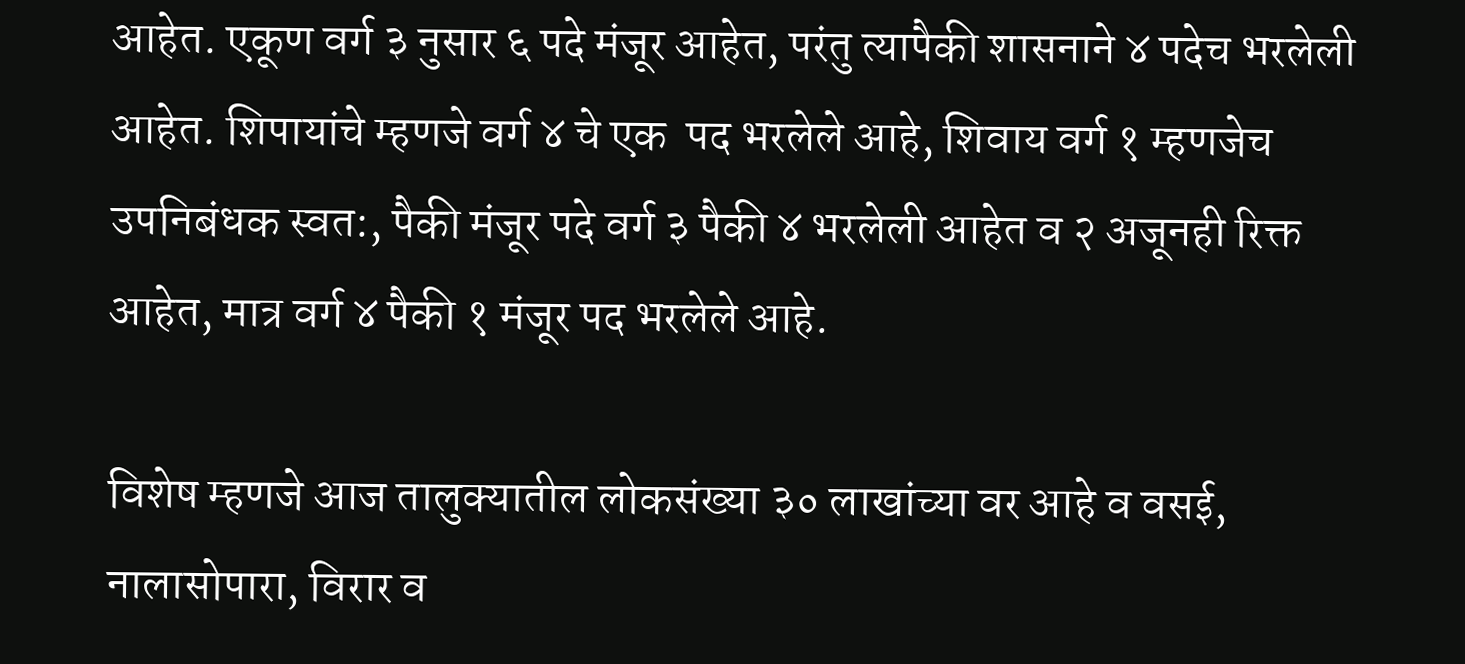आहेत. एकूण वर्ग ३ नुसार ६ पदे मंजूर आहेत, परंतु त्यापैकी शासनाने ४ पदेच भरलेली आहेत. शिपायांचे म्हणजे वर्ग ४ चे एक  पद भरलेले आहे, शिवाय वर्ग १ म्हणजेच उपनिबंधक स्वत:, पैकी मंजूर पदे वर्ग ३ पैकी ४ भरलेली आहेत व २ अजूनही रिक्त आहेत, मात्र वर्ग ४ पैकी १ मंजूर पद भरलेले आहे.

विशेष म्हणजे आज तालुक्यातील लोकसंख्या ३० लाखांच्या वर आहे व वसई, नालासोपारा, विरार व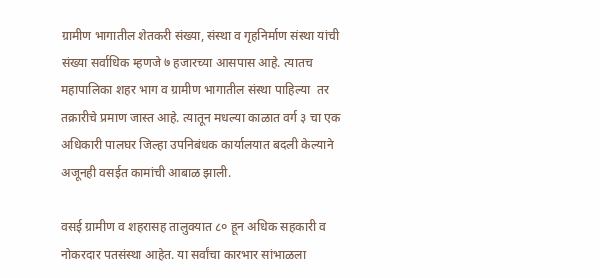ग्रामीण भागातील शेतकरी संख्या, संस्था व गृहनिर्माण संस्था यांची संख्या सर्वाधिक म्हणजे ७ हजारच्या आसपास आहे. त्यातच महापालिका शहर भाग व ग्रामीण भागातील संस्था पाहिल्या  तर तक्रारीचे प्रमाण जास्त आहे. त्यातून मधल्या काळात वर्ग ३ चा एक अधिकारी पालघर जिल्हा उपनिबंधक कार्यालयात बदली केल्याने अजूनही वसईत कामांची आबाळ झाली.

वसई ग्रामीण व शहरासह तालुक्यात ८० हून अधिक सहकारी व नोकरदार पतसंस्था आहेत. या सर्वांचा कारभार सांभाळला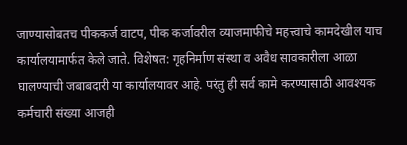जाण्यासोबतच पीककर्ज वाटप, पीक कर्जावरील व्याजमाफीचे महत्त्वाचे कामदेखील याच कार्यालयामार्फत केले जाते. विशेषत: गृहनिर्माण संस्था व अवैध सावकारीला आळा घालण्याची जबाबदारी या कार्यालयावर आहे. परंतु ही सर्व कामे करण्यासाठी आवश्यक कर्मचारी संख्या आजही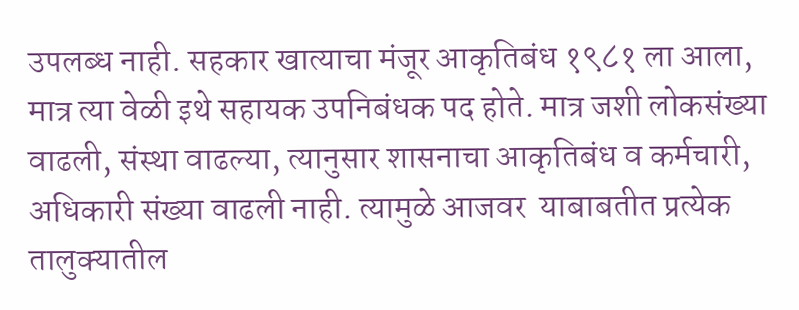उपलब्ध नाही. सहकार खात्याचा मंजूर आकृतिबंध १९८१ ला आला, मात्र त्या वेळी इथे सहायक उपनिबंधक पद होते. मात्र जशी लोकसंख्या वाढली, संस्था वाढल्या, त्यानुसार शासनाचा आकृतिबंध व कर्मचारी, अधिकारी संख्या वाढली नाही. त्यामुळे आजवर  याबाबतीत प्रत्येक तालुक्यातील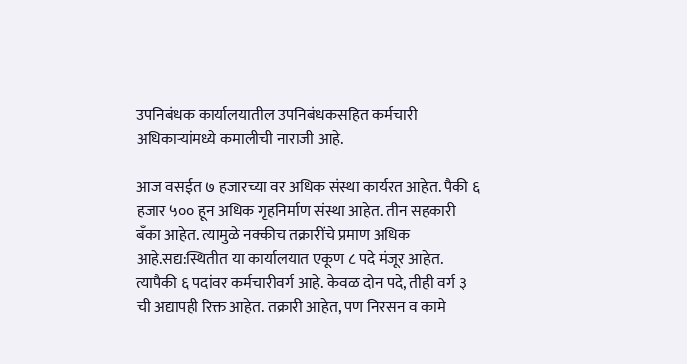उपनिबंधक कार्यालयातील उपनिबंधकसहित कर्मचारी अधिकाऱ्यांमध्ये कमालीची नाराजी आहे.

आज वसईत ७ हजारच्या वर अधिक संस्था कार्यरत आहेत. पैकी ६ हजार ५०० हून अधिक गृहनिर्माण संस्था आहेत. तीन सहकारी बँका आहेत. त्यामुळे नक्कीच तक्रारींचे प्रमाण अधिक आहे.सद्य:स्थितीत या कार्यालयात एकूण ८ पदे मंजूर आहेत. त्यापैकी ६ पदांवर कर्मचारीवर्ग आहे. केवळ दोन पदे, तीही वर्ग ३ ची अद्यापही रिक्त आहेत. तक्रारी आहेत, पण निरसन व कामे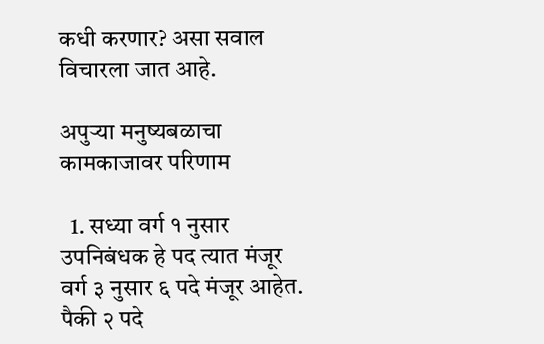कधी करणार? असा सवाल विचारला जात आहे.

अपुऱ्या मनुष्यबळाचा कामकाजावर परिणाम

  1. सध्या वर्ग १ नुसार उपनिबंधक हे पद त्यात मंजूर वर्ग ३ नुसार ६ पदे मंजूर आहेत. पैकी २ पदे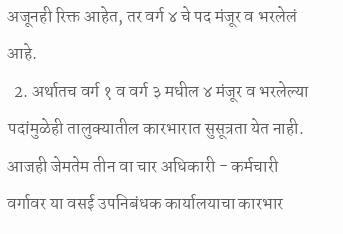अजूनही रिक्त आहेत, तर वर्ग ४ चे पद मंजूर व भरलेलं आहे.
  2. अर्थातच वर्ग १ व वर्ग ३ मधील ४ मंजूर व भरलेल्या पदांमुळेही तालुक्यातील कारभारात सुसूत्रता येत नाही. आजही जेमतेम तीन वा चार अधिकारी - कर्मचारी वर्गावर या वसई उपनिबंधक कार्यालयाचा कारभार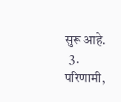सुरू आहे.
  3. परिणामी,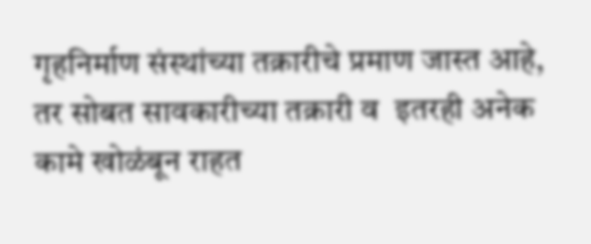गृहनिर्माण संस्थांच्या तक्रारीचे प्रमाण जास्त आहे, तर सोबत सावकारीच्या तक्रारी व  इतरही अनेक कामे खोळंबून राहत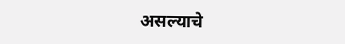असल्याचे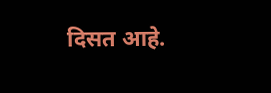दिसत आहे.